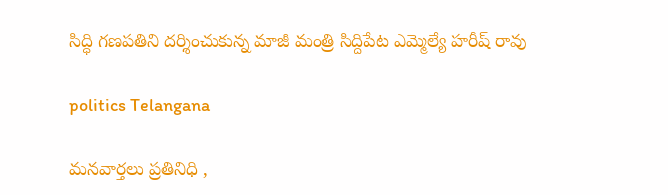సిద్ధి గణపతిని దర్శించుకున్న మాజీ మంత్రి సిద్దిపేట ఎమ్మెల్యే హరీష్ రావు

politics Telangana

మనవార్తలు ప్రతినిధి ,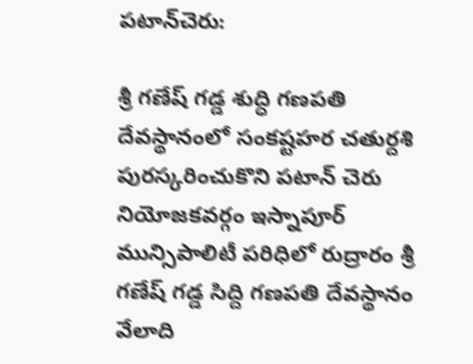పటాన్‌చెరు:

శ్రీ గణేష్ గడ్డ శుద్ధి గణపతి దేవస్థానంలో సంకష్టహర చతుర్దశి పురస్కరించుకొని పటాన్ చెరు నియోజకవర్గం ఇస్నాపూర్ మున్సిపాలిటీ పరిధిలో రుద్రారం శ్రీ గణేష్ గడ్డ సిద్ది గణపతి దేవస్థానం వేలాది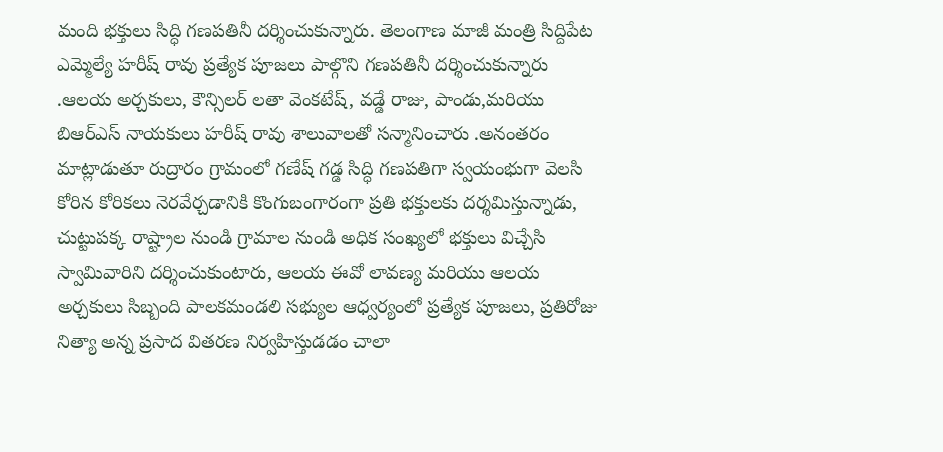మంది భక్తులు సిద్ధి గణపతినీ దర్శించుకున్నారు. తెలంగాణ మాజీ మంత్రి సిద్దిపేట ఎమ్మెల్యే హరీష్ రావు ప్రత్యేక పూజలు పాల్గొని గణపతినీ దర్శించుకున్నారు .ఆలయ అర్చకులు, కౌన్సిలర్ లతా వెంకటేష్, వడ్డే రాజు, పాండు,మరియు బిఆర్ఎస్ నాయకులు హరీష్ రావు శాలువాలతో సన్మానించారు .అనంతరం మాట్లాడుతూ రుద్రారం గ్రామంలో గణేష్ గడ్డ సిద్ధి గణపతిగా స్వయంభుగా వెలసి కోరిన కోరికలు నెరవేర్చడానికి కొంగుబంగారంగా ప్రతి భక్తులకు దర్శమిస్తున్నాడు, చుట్టుపక్క రాష్ట్రాల నుండి గ్రామాల నుండి అధిక సంఖ్యలో భక్తులు విచ్చేసి స్వామివారిని దర్శించుకుంటారు, ఆలయ ఈవో లావణ్య మరియు ఆలయ అర్చకులు సిబ్బంది పాలకమండలి సభ్యుల ఆధ్వర్యంలో ప్రత్యేక పూజలు, ప్రతిరోజు నిత్యా అన్న ప్రసాద వితరణ నిర్వహిస్తుడడం చాలా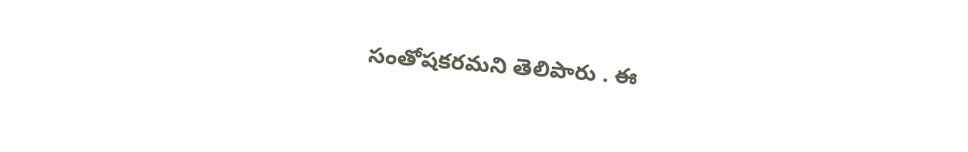సంతోషకరమని తెలిపారు . ఈ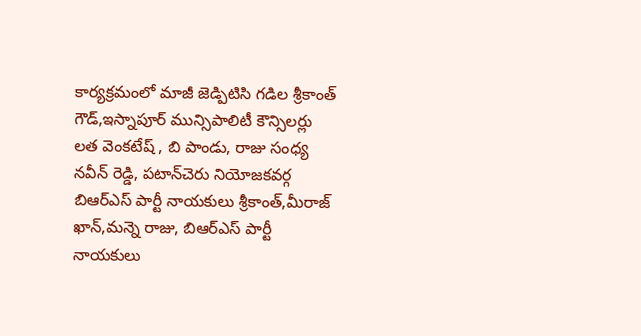కార్యక్రమంలో మాజీ జెడ్పిటిసి గడిల శ్రీకాంత్ గౌడ్,ఇస్నాపూర్ మున్సిపాలిటీ కౌన్సిలర్లు లత వెంకటేష్ , బి పాండు, రాజు సంధ్య నవీన్ రెడ్డి, పటాన్‌చెరు నియోజకవర్గ బిఆర్ఎస్ పార్టీ నాయకులు శ్రీకాంత్,మీరాజ్ ఖాన్,మన్నె రాజు, బిఆర్ఎస్ పార్టీ నాయకులు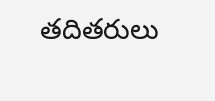తదితరులు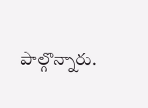పాల్గొన్నారు.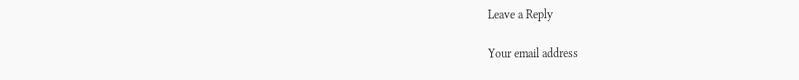Leave a Reply

Your email address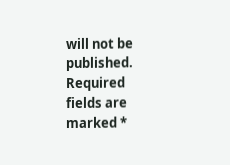will not be published. Required fields are marked *